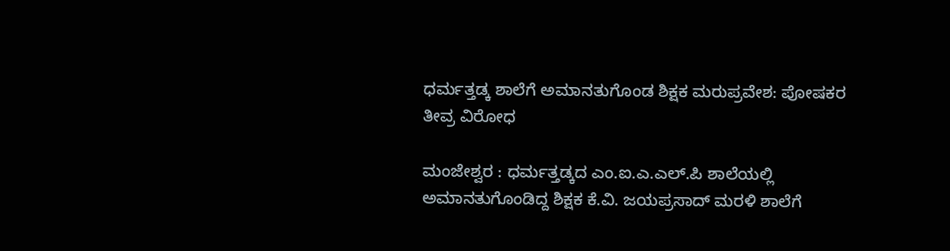ಧರ್ಮತ್ತಡ್ಕ ಶಾಲೆಗೆ ಅಮಾನತುಗೊಂಡ ಶಿಕ್ಷಕ ಮರುಪ್ರವೇಶ: ಪೋಷಕರ ತೀವ್ರ ವಿರೋಧ

ಮಂಜೇಶ್ವರ : ಧರ್ಮತ್ತಡ್ಕದ ಎಂ.ಐ.ಎ.ಎಲ್.ಪಿ ಶಾಲೆಯಲ್ಲಿ ಅಮಾನತುಗೊಂಡಿದ್ದ ಶಿಕ್ಷಕ ಕೆ.ವಿ. ಜಯಪ್ರಸಾದ್ ಮರಳಿ ಶಾಲೆಗೆ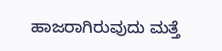ಹಾಜರಾಗಿರುವುದು ಮತ್ತೆ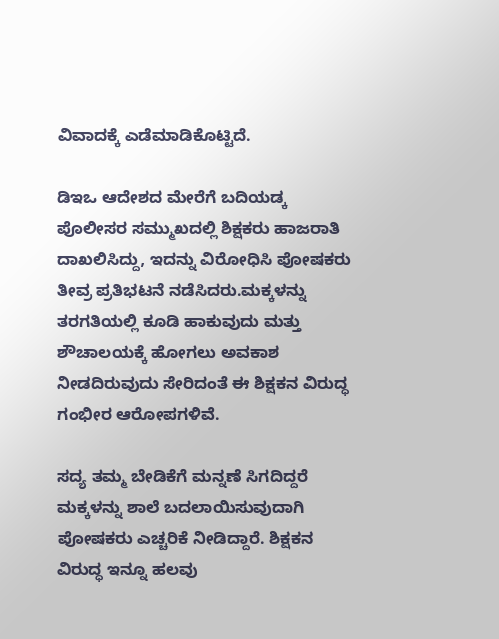ವಿವಾದಕ್ಕೆ ಎಡೆಮಾಡಿಕೊಟ್ಟಿದೆ.

ಡಿಇಒ ಆದೇಶದ ಮೇರೆಗೆ ಬದಿಯಡ್ಕ ಪೊಲೀಸರ ಸಮ್ಮುಖದಲ್ಲಿ ಶಿಕ್ಷಕರು ಹಾಜರಾತಿ ದಾಖಲಿಸಿದ್ದು, ಇದನ್ನು ವಿರೋಧಿಸಿ ಪೋಷಕರು ತೀವ್ರ ಪ್ರತಿಭಟನೆ ನಡೆಸಿದರು.ಮಕ್ಕಳನ್ನು ತರಗತಿಯಲ್ಲಿ ಕೂಡಿ ಹಾಕುವುದು ಮತ್ತು ಶೌಚಾಲಯಕ್ಕೆ ಹೋಗಲು ಅವಕಾಶ ನೀಡದಿರುವುದು ಸೇರಿದಂತೆ ಈ ಶಿಕ್ಷಕನ ವಿರುದ್ಧ ಗಂಭೀರ ಆರೋಪಗಳಿವೆ.

ಸದ್ಯ ತಮ್ಮ ಬೇಡಿಕೆಗೆ ಮನ್ನಣೆ ಸಿಗದಿದ್ದರೆ ಮಕ್ಕಳನ್ನು ಶಾಲೆ ಬದಲಾಯಿಸುವುದಾಗಿ ಪೋಷಕರು ಎಚ್ಚರಿಕೆ ನೀಡಿದ್ದಾರೆ. ಶಿಕ್ಷಕನ ವಿರುದ್ಧ ಇನ್ನೂ ಹಲವು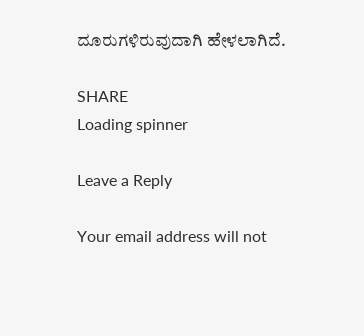ದೂರುಗಳಿರುವುದಾಗಿ ಹೇಳಲಾಗಿದೆ.

SHARE
Loading spinner

Leave a Reply

Your email address will not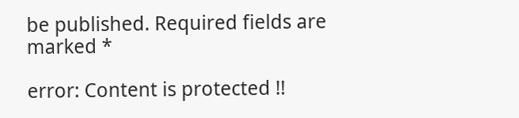be published. Required fields are marked *

error: Content is protected !!